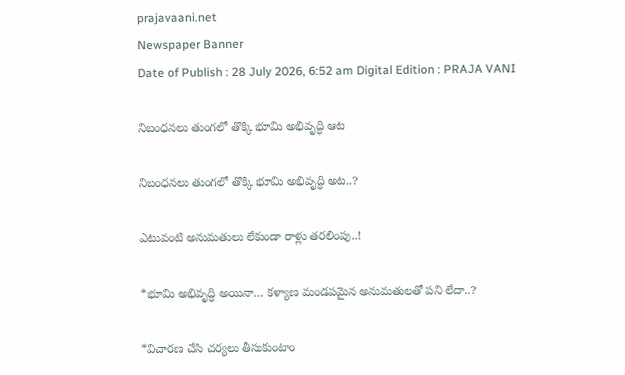prajavaani.net
Newspaper Banner
Date of Publish : 28 July 2026, 6:52 am Digital Edition : PRAJA VANI

నిబంధనలు తుంగలో తొక్కి భూమి అభివృద్ధి ఆట

నిబంధనలు తుంగలో తొక్కి భూమి అభివృద్ధి అట..?

ఎటువంటి అనుమతులు లేకుండా రాళ్లు తరలింపు..!

*భూమి అభివృద్ధి అయినా… కళ్యాణ మండపమైన అనుమతులతో పని లేదా..?

*విచారణ చేసి చర్యలు తీసుకుంటాం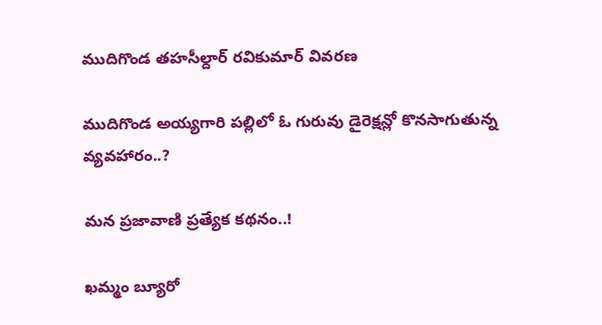ముదిగొండ తహసీల్దార్ రవికుమార్ వివరణ

ముదిగొండ అయ్యగారి పల్లిలో ఓ గురువు డైరెక్షన్లో కొనసాగుతున్న వ్యవహారం..?

మన ప్రజావాణి ప్రత్యేక కథనం..!

ఖమ్మం బ్యూరో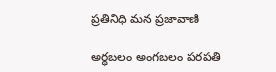ప్రతినిధి మన ప్రజావాణి

అర్ధబలం అంగబలం పరపతి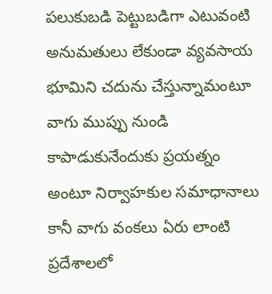పలుకుబడి పెట్టుబడిగా ఎటువంటి అనుమతులు లేకుండా వ్యవసాయ భూమిని చదును చేస్తున్నామంటూ వాగు ముప్పు నుండి కాపాడుకునేందుకు ప్రయత్నం అంటూ నిర్వాహకుల సమాధానాలు కానీ వాగు వంకలు ఏరు లాంటి ప్రదేశాలలో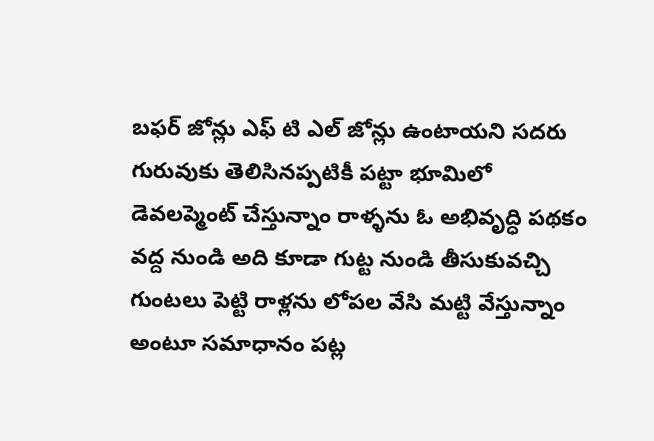బఫర్ జోన్లు ఎఫ్ టి ఎల్ జోన్లు ఉంటాయని సదరు గురువుకు తెలిసినప్పటికీ పట్టా భూమిలో డెవలప్మెంట్ చేస్తున్నాం రాళ్ళను ఓ అభివృద్ధి పథకం వద్ద నుండి అది కూడా గుట్ట నుండి తీసుకువచ్చి గుంటలు పెట్టి రాళ్లను లోపల వేసి మట్టి వేస్తున్నాం అంటూ సమాధానం పట్ల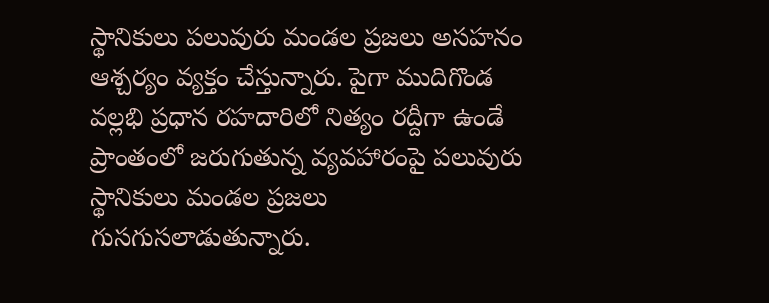స్థానికులు పలువురు మండల ప్రజలు అసహనం ఆశ్చర్యం వ్యక్తం చేస్తున్నారు. పైగా ముదిగొండ వల్లభి ప్రధాన రహదారిలో నిత్యం రద్దీగా ఉండే ప్రాంతంలో జరుగుతున్న వ్యవహారంపై పలువురు స్థానికులు మండల ప్రజలు గుసగుసలాడుతున్నారు.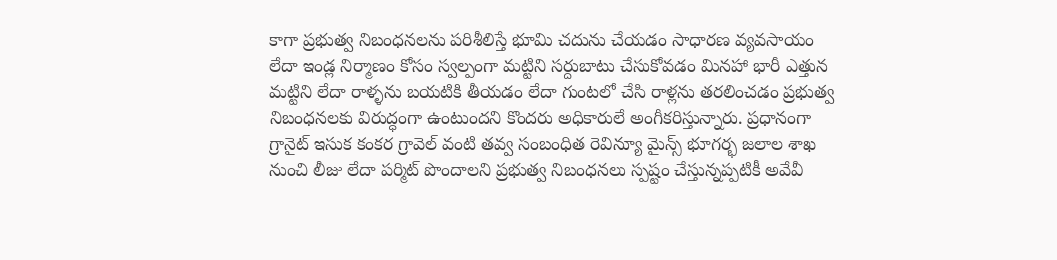కాగా ప్రభుత్వ నిబంధనలను పరిశీలిస్తే భూమి చదును చేయడం సాధారణ వ్యవసాయం లేదా ఇండ్ల నిర్మాణం కోసం స్వల్పంగా మట్టిని సర్దుబాటు చేసుకోవడం మినహా భారీ ఎత్తున మట్టిని లేదా రాళ్ళను బయటికి తీయడం లేదా గుంటలో చేసి రాళ్లను తరలించడం ప్రభుత్వ నిబంధనలకు విరుద్ధంగా ఉంటుందని కొందరు అధికారులే అంగీకరిస్తున్నారు. ప్రధానంగా గ్రానైట్ ఇసుక కంకర గ్రావెల్ వంటి తవ్వ సంబంధిత రెవిన్యూ మైన్స్ భూగర్భ జలాల శాఖ నుంచి లీజు లేదా పర్మిట్ పొందాలని ప్రభుత్వ నిబంధనలు స్పష్టం చేస్తున్నప్పటికీ అవేవీ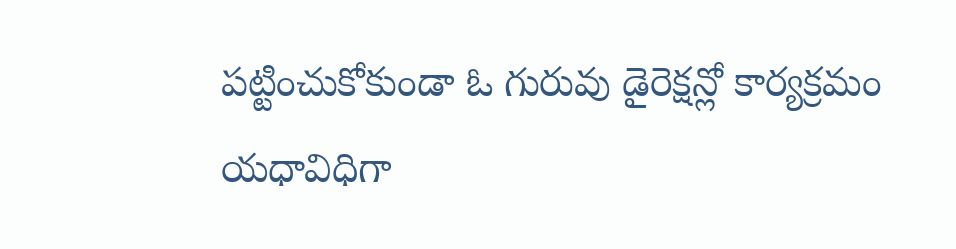పట్టించుకోకుండా ఓ గురువు డైరెక్షన్లో కార్యక్రమం యధావిధిగా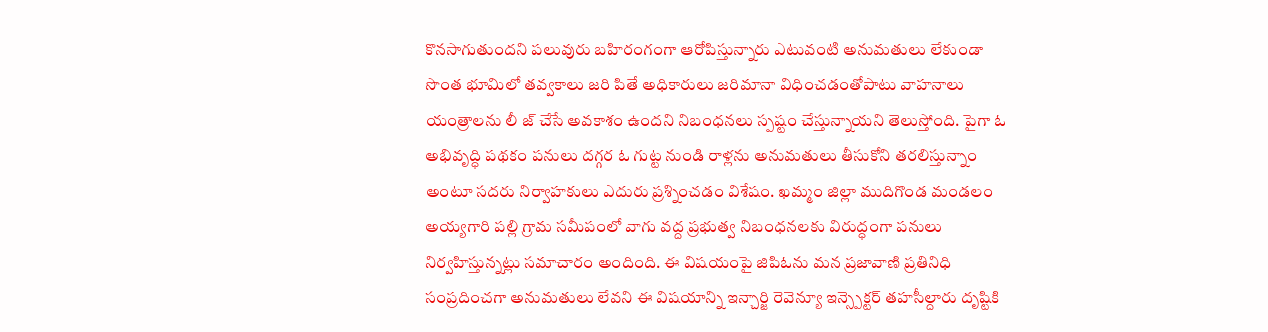కొనసాగుతుందని పలువురు బహిరంగంగా ఆరోపిస్తున్నారు ఎటువంటి అనుమతులు లేకుండా సొంత భూమిలో తవ్వకాలు జరి పితే అధికారులు జరిమానా విధించడంతోపాటు వాహనాలు యంత్రాలను లీ జ్ చేసే అవకాశం ఉందని నిబంధనలు స్పష్టం చేస్తున్నాయని తెలుస్తోంది. పైగా ఓ అభివృద్ధి పథకం పనులు దగ్గర ఓ గుట్ట నుండి రాళ్లను అనుమతులు తీసుకోని తరలిస్తున్నాం అంటూ సదరు నిర్వాహకులు ఎదురు ప్రశ్నించడం విశేషం. ఖమ్మం జిల్లా ముదిగొండ మండలం అయ్యగారి పల్లి గ్రామ సమీపంలో వాగు వద్ద ప్రభుత్వ నిబంధనలకు విరుద్ధంగా పనులు నిర్వహిస్తున్నట్లు సమాచారం అందింది. ఈ విషయంపై జిపిఓను మన ప్రజావాణి ప్రతినిధి సంప్రదించగా అనుమతులు లేవని ఈ విషయాన్ని ఇన్చార్జి రెవెన్యూ ఇన్స్పెక్టర్ తహసీల్దారు దృష్టికి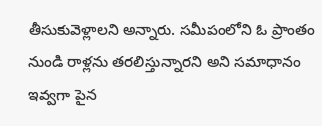తీసుకువెళ్లాలని అన్నారు. సమీపంలోని ఓ ప్రాంతం నుండి రాళ్లను తరలిస్తున్నారని అని సమాధానం ఇవ్వగా పైన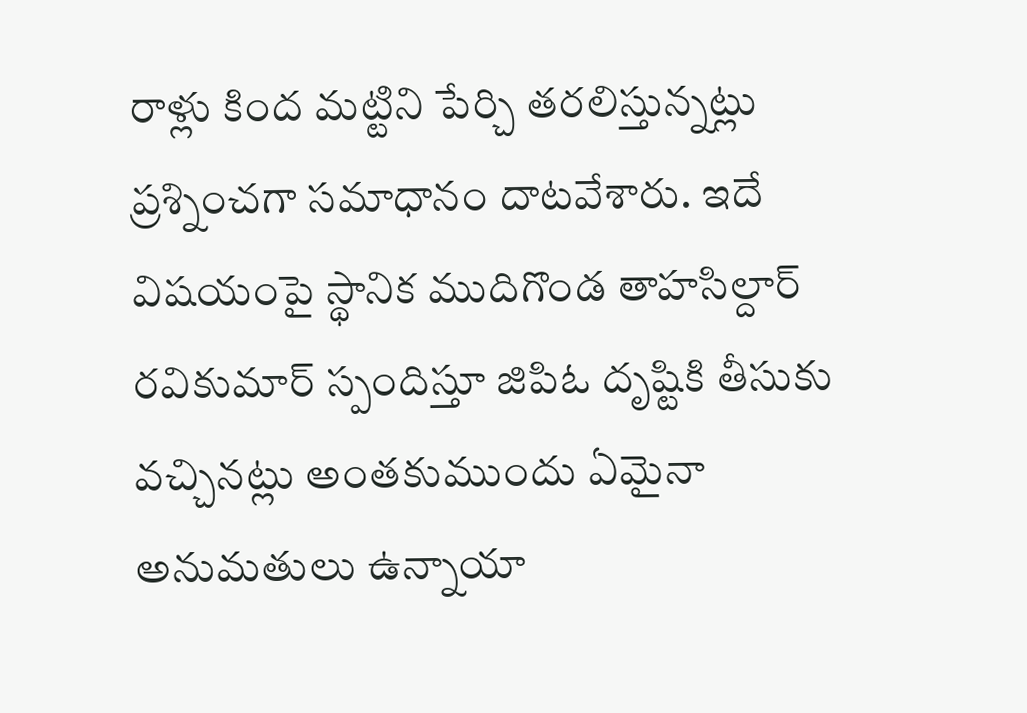రాళ్లు కింద మట్టిని పేర్చి తరలిస్తున్నట్లు ప్రశ్నించగా సమాధానం దాటవేశారు. ఇదే విషయంపై స్థానిక ముదిగొండ తాహసిల్దార్ రవికుమార్ స్పందిస్తూ జిపిఓ దృష్టికి తీసుకు వచ్చినట్లు అంతకుముందు ఏమైనా అనుమతులు ఉన్నాయా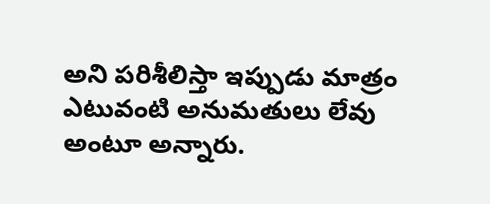అని పరిశీలిస్తా ఇప్పుడు మాత్రం ఎటువంటి అనుమతులు లేవు అంటూ అన్నారు.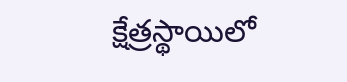క్షేత్రస్థాయిలో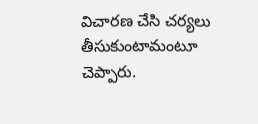విచారణ చేసి చర్యలు తీసుకుంటామంటూ చెప్పారు.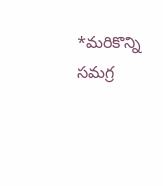*మరికొన్ని సమగ్ర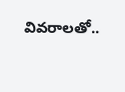వివరాలతో..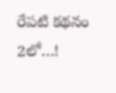రేపటి కథనం 2లో…!